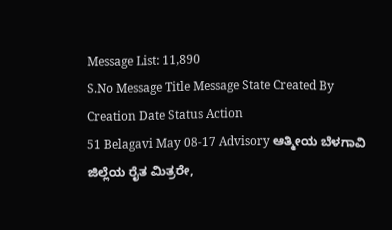Message List: 11,890
S.No Message Title Message State Created By Creation Date Status Action
51 Belagavi May 08-17 Advisory ಆತ್ಮೀಯ ಬೆಳಗಾವಿ ಜಿಲ್ಲೆಯ ರೈತ ಮಿತ್ರರೇ,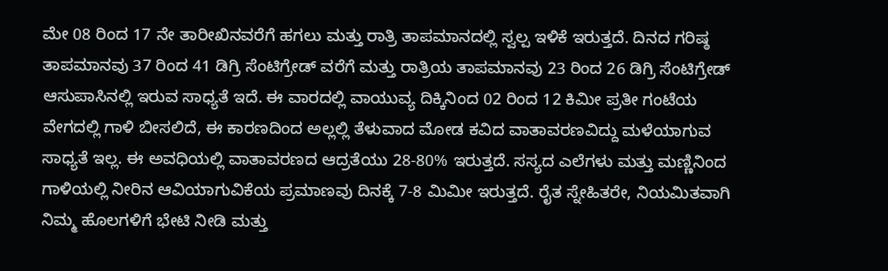ಮೇ 08 ರಿಂದ 17 ನೇ ತಾರೀಖಿನವರೆಗೆ ಹಗಲು ಮತ್ತು ರಾತ್ರಿ ತಾಪಮಾನದಲ್ಲಿ ಸ್ವಲ್ಪ ಇಳಿಕೆ ಇರುತ್ತದೆ. ದಿನದ ಗರಿಷ್ಠ ತಾಪಮಾನವು 37 ರಿಂದ 41 ಡಿಗ್ರಿ ಸೆಂಟಿಗ್ರೇಡ್ ವರೆಗೆ ಮತ್ತು ರಾತ್ರಿಯ ತಾಪಮಾನವು 23 ರಿಂದ 26 ಡಿಗ್ರಿ ಸೆಂಟಿಗ್ರೇಡ್ ಆಸುಪಾಸಿನಲ್ಲಿ ಇರುವ ಸಾಧ್ಯತೆ ಇದೆ. ಈ ವಾರದಲ್ಲಿ ವಾಯುವ್ಯ ದಿಕ್ಕಿನಿಂದ 02 ರಿಂದ 12 ಕಿಮೀ ಪ್ರತೀ ಗಂಟೆಯ ವೇಗದಲ್ಲಿ ಗಾಳಿ ಬೀಸಲಿದೆ, ಈ ಕಾರಣದಿಂದ ಅಲ್ಲಲ್ಲಿ ತೆಳುವಾದ ಮೋಡ ಕವಿದ ವಾತಾವರಣವಿದ್ದು ಮಳೆಯಾಗುವ ಸಾಧ್ಯತೆ ಇಲ್ಲ. ಈ ಅವಧಿಯಲ್ಲಿ ವಾತಾವರಣದ ಆದ್ರತೆಯು 28-80% ಇರುತ್ತದೆ. ಸಸ್ಯದ ಎಲೆಗಳು ಮತ್ತು ಮಣ್ಣಿನಿಂದ ಗಾಳಿಯಲ್ಲಿ ನೀರಿನ ಆವಿಯಾಗುವಿಕೆಯ ಪ್ರಮಾಣವು ದಿನಕ್ಕೆ 7-8 ಮಿಮೀ ಇರುತ್ತದೆ. ರೈತ ಸ್ನೇಹಿತರೇ, ನಿಯಮಿತವಾಗಿ ನಿಮ್ಮ ಹೊಲಗಳಿಗೆ ಭೇಟಿ ನೀಡಿ ಮತ್ತು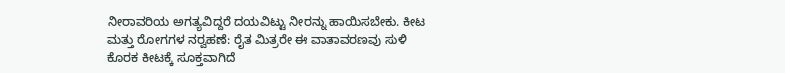ನೀರಾವರಿಯ ಅಗತ್ಯವಿದ್ದರೆ ದಯವಿಟ್ಟು ನೀರನ್ನು ಹಾಯಿಸಬೇಕು. ಕೀಟ ಮತ್ತು ರೋಗಗಳ ನರ‍್ವಹಣೆ: ರೈತ ಮಿತ್ರರೇ ಈ ವಾತಾವರಣವು ಸುಳಿ ಕೊರಕ ಕೀಟಕ್ಕೆ ಸೂಕ್ತವಾಗಿದೆ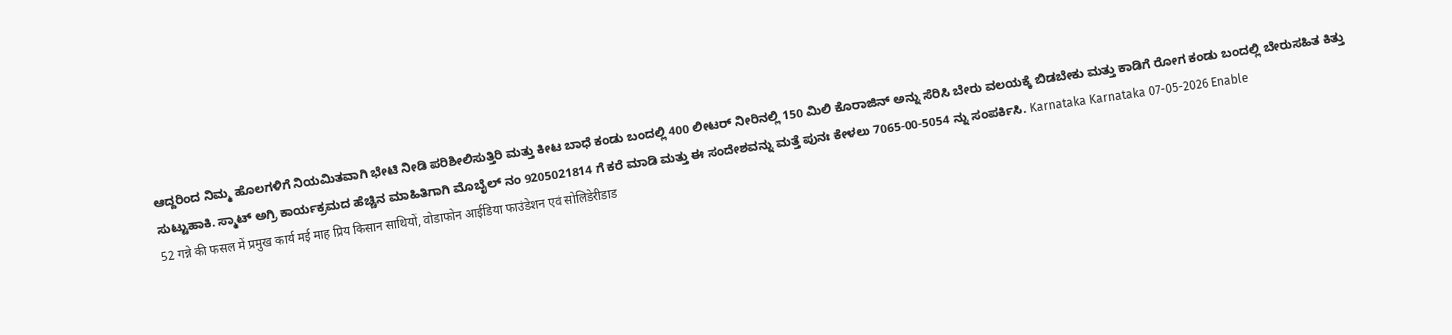ಆದ್ದರಿಂದ ನಿಮ್ಮ ಹೊಲಗಳಿಗೆ ನಿಯಮಿತವಾಗಿ ಭೇಟಿ ನೀಡಿ ಪರಿಶೀಲಿಸುತ್ತಿರಿ ಮತ್ತು ಕೀಟ ಬಾಧೆ ಕಂಡು ಬಂದಲ್ಲಿ 400 ಲೀಟರ್ ನೀರಿನಲ್ಲಿ 150 ಮಿಲಿ ಕೊರಾಜಿನ್ ಅನ್ನು ಸೆರಿಸಿ ಬೇರು ವಲಯಕ್ಕೆ ಬಿಡಬೇಕು ಮತ್ತು ಕಾಡಿಗೆ ರೋಗ ಕಂಡು ಬಂದಲ್ಲಿ ಬೇರುಸಹಿತ ಕಿತ್ತು ಸುಟ್ಟುಹಾಕಿ. ಸ್ಮಾಟ್ ಅಗ್ರಿ ಕಾರ್ಯಕ್ರಮದ ಹೆಚ್ಚಿನ ಮಾಹಿತಿಗಾಗಿ ಮೊಬೈಲ್ ನಂ 9205021814 ಗೆ ಕರೆ ಮಾಡಿ ಮತ್ತು ಈ ಸಂದೇಶವನ್ನು ಮತ್ತೆ ಪುನಃ ಕೇಳಲು 7065-00-5054 ನ್ನು ಸಂಪರ್ಕಿಸಿ. Karnataka Karnataka 07-05-2026 Enable
52 गन्ने की फसल में प्रमुख कार्य मई माह प्रिय किसान साथियों, वोडाफोन आईडिया फाउंडेशन एवं सोलिडेरीडाड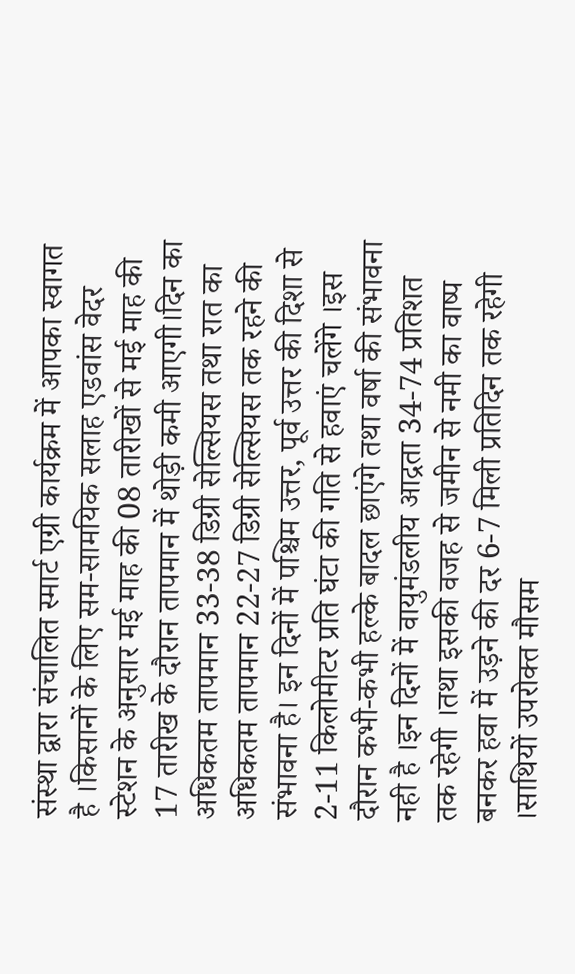संस्था द्वारा संचालित स्मार्ट एग्री कार्यक्रम में आपका स्वागत है ।किसानों के लिए सम-सामयिक सलाह एडवांस वेदर स्टेशन के अनुसार मई माह की 08 तारीखों से मई माह की 17 तारीख के दौरान तापमान में थोड़ी कमी आएगी।दिन का अधिकतम तापमान 33-38 डिग्री सेल्सियस तथा रात का अधिकतम तापमान 22-27 डिग्री सेल्सियस तक रहने की संभावना है। इन दिनों में पश्चिम उत्तर, पूर्व उत्तर की दिशा से 2-11 किलोमीटर प्रति घंटा की गति से हवाएं चलेंगे ।इस दौरान कभी-कभी हल्के बादल छाएंगे तथा वर्षा की संभावना नही है ।इन दिनों में वायुमंडलीय आद्रता 34-74 प्रतिशत तक रहेगी ।तथा इसकी वजह से जमीन से नमी का वाष्प बनकर हवा में उड़ने की दर 6-7 मिली प्रतिदिन तक रहेगी ।साथियों उपरोक्त मौसम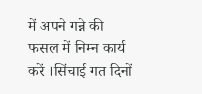में अपने गन्ने की फसल में निम्न कार्य करें ।सिंचाई गत दिनों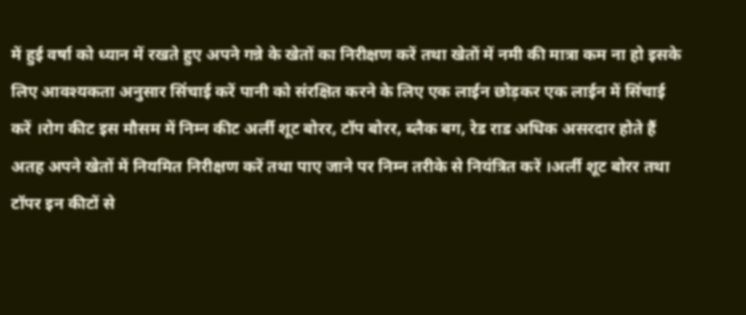में हुई वर्षा को ध्यान में रखते हुए अपने गन्ने के खेतों का निरीक्षण करें तथा खेतों में नमी की मात्रा कम ना हो इसके लिए आवश्यकता अनुसार सिंचाई करें पानी को संरक्षित करने के लिए एक लाईन छोड़कर एक लाईन में सिंचाई करें ।रोग कीट इस मौसम में निम्न कीट अर्ली शूट बोरर, टॉप बोरर, ब्लैक बग, रेड राड अधिक असरदार होते हैं अतह अपने खेतों में नियमित निरीक्षण करें तथा पाए जाने पर निम्न तरीके से नियंत्रित करें ।अर्ली शूट बोरर तथा टॉपर इन कीटों से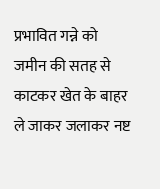प्रभावित गन्ने को जमीन की सतह से काटकर खेत के बाहर ले जाकर जलाकर नष्ट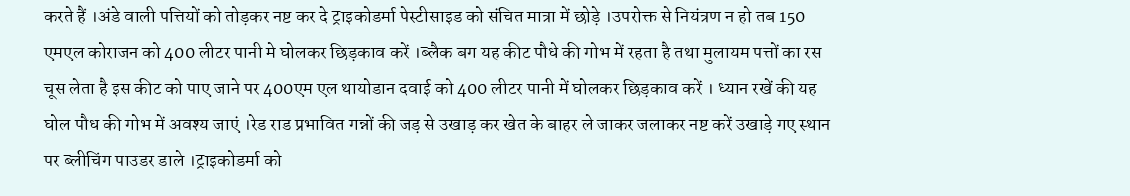करते हैं ।अंडे वाली पत्तियों को तोड़कर नष्ट कर दे ट्राइकोडर्मा पेस्टीसाइड को संचित मात्रा में छोड़े ।उपरोक्त से नियंत्रण न हो तब 150 एमएल कोराजन को 400 लीटर पानी मे घोलकर छिड़काव करें ।ब्लैक बग यह कीट पौधे की गोभ में रहता है तथा मुलायम पत्तों का रस चूस लेता है इस कीट को पाए जाने पर 400एम एल थायोडान दवाई को 400 लीटर पानी में घोलकर छिड़काव करें । ध्यान रखें की यह घोल पौध की गोभ में अवश्य जाएं ।रेड राड प्रभावित गन्नों की जड़ से उखाड़ कर खेत के बाहर ले जाकर जलाकर नष्ट करें उखाड़े गए स्थान पर ब्लीचिंग पाउडर डाले ।ट्राइकोडर्मा को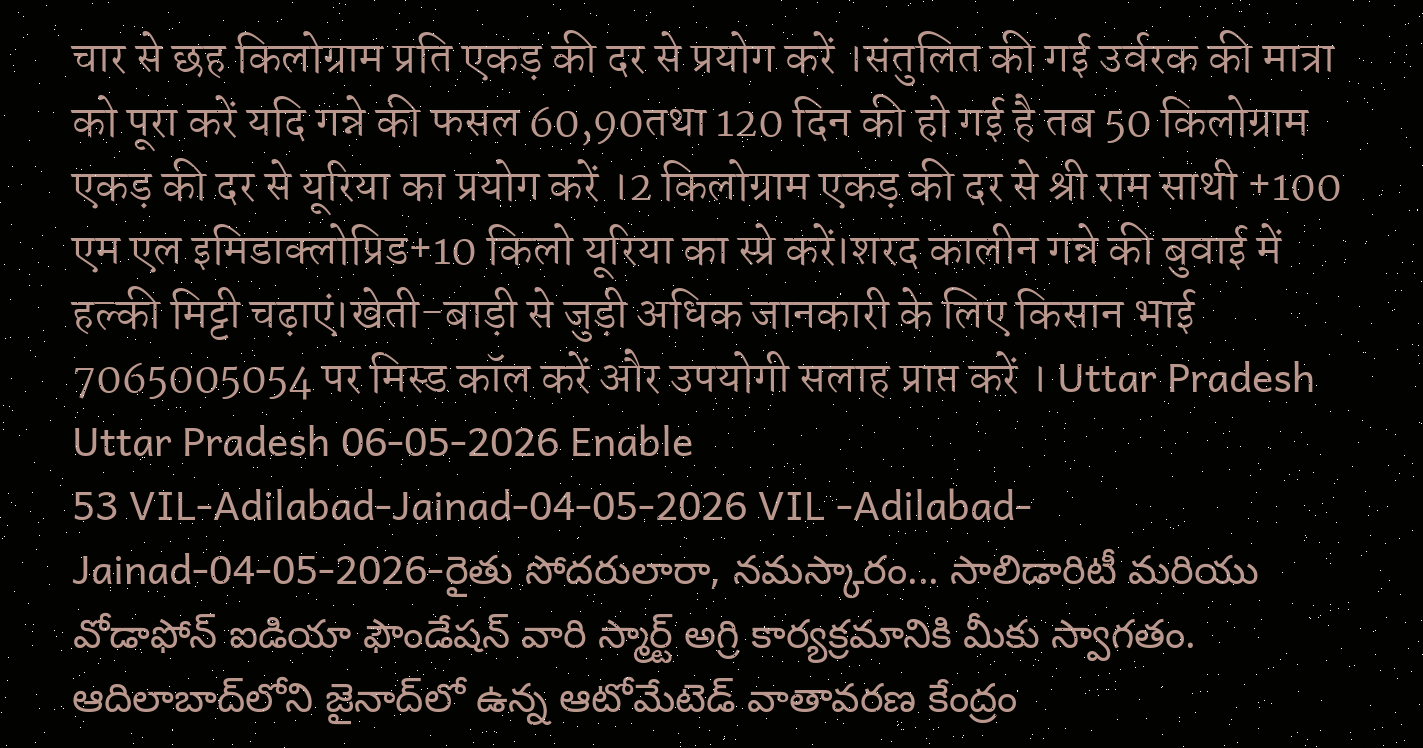चार से छह किलोग्राम प्रति एकड़ की दर से प्रयोग करें ।संतुलित की गई उर्वरक की मात्रा को पूरा करें यदि गन्ने की फसल 60,90तथा 120 दिन की हो गई है तब 50 किलोग्राम एकड़ की दर से यूरिया का प्रयोग करें ।2 किलोग्राम एकड़ की दर से श्री राम साथी +100 एम एल इमिडाक्लोप्रिड+10 किलो यूरिया का स्प्रे करें।शरद कालीन गन्ने की बुवाई में हल्की मिट्टी चढ़ाएं।खेती-बाड़ी से जुड़ी अधिक जानकारी के लिए किसान भाई 7065005054 पर मिस्ड कॉल करें और उपयोगी सलाह प्राप्त करें । Uttar Pradesh Uttar Pradesh 06-05-2026 Enable
53 VIL-Adilabad-Jainad-04-05-2026 VIL -Adilabad-Jainad-04-05-2026-రైతు సోదరులారా, నమస్కారం... సాలిడారిటీ మరియు వోడాఫోన్ ఐడియా ఫౌండేషన్ వారి స్మార్ట్ అగ్రి కార్యక్రమానికి మీకు స్వాగతం. ఆదిలాబాద్‌లోని జైనాద్‌లో ఉన్న ఆటోమేటెడ్ వాతావరణ కేంద్రం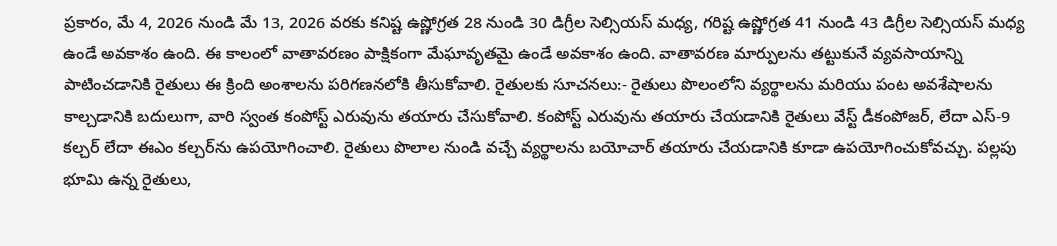ప్రకారం, మే 4, 2026 నుండి మే 13, 2026 వరకు కనిష్ట ఉష్ణోగ్రత 28 నుండి 30 డిగ్రీల సెల్సియస్ మధ్య, గరిష్ట ఉష్ణోగ్రత 41 నుండి 43 డిగ్రీల సెల్సియస్ మధ్య ఉండే అవకాశం ఉంది. ఈ కాలంలో వాతావరణం పాక్షికంగా మేఘావృతమై ఉండే అవకాశం ఉంది. వాతావరణ మార్పులను తట్టుకునే వ్యవసాయాన్ని పాటించడానికి రైతులు ఈ క్రింది అంశాలను పరిగణనలోకి తీసుకోవాలి. రైతులకు సూచనలు:- రైతులు పొలంలోని వ్యర్థాలను మరియు పంట అవశేషాలను కాల్చడానికి బదులుగా, వారి స్వంత కంపోస్ట్ ఎరువును తయారు చేసుకోవాలి. కంపోస్ట్ ఎరువును తయారు చేయడానికి రైతులు వేస్ట్ డీకంపోజర్, లేదా ఎస్-9 కల్చర్ లేదా ఈఎం కల్చర్‌ను ఉపయోగించాలి. రైతులు పొలాల నుండి వచ్చే వ్యర్థాలను బయోచార్ తయారు చేయడానికి కూడా ఉపయోగించుకోవచ్చు. పల్లపు భూమి ఉన్న రైతులు,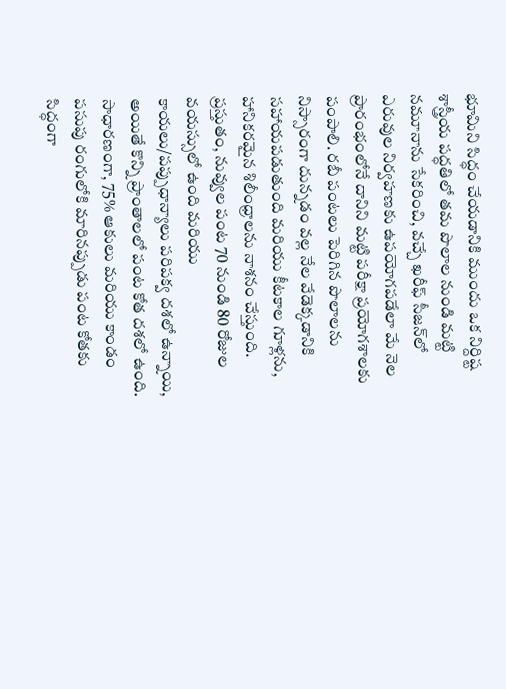భూమిని సిద్ధం చేయడానికి ముందు ఒక నిర్దిష్ట శాస్త్రీయ పద్ధతిలో తమ పొలాల నుండి మట్టి నమూనాను సేకరించి, వచ్చే ఖరీఫ్ సీజన్‌లో ఎరువుల నిర్వహణకు ఉపయోగపడేలా మే నెల ప్రారంభంలోనే దానిని మట్టి పరీక్షా ప్రయోగశాలకు పంపాలి. రబీ పంటలు పెరిగిన పొలాలను నిస్సారంగా దున్నడం వల్ల నేల వేడెక్కడానికి సహాయపడుతుంది మరియు కీటకాల గూళ్లను, హానికరమైన శిలీంధ్రాలను నాశనం చేస్తుంది. ప్రస్తుతం, నువ్వుల పంట 70 నుండి 80 రోజుల వయస్సులో ఉంది మరియు కాయలు/పప్పుధాన్యాలు పరిపక్వ దశలో ఉన్నాయి, అయితే కొన్ని ప్రాంతాలలో పంట కోత దశలో ఉంది. సాధారణంగా, 75% ఆకులు మరియు కాండం పసుపు రంగులోకి మారినప్పుడు పంట కోతకు సిద్ధంగా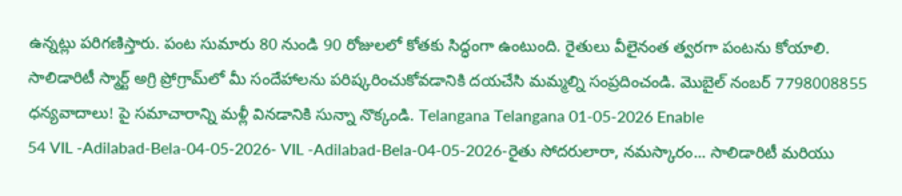ఉన్నట్లు పరిగణిస్తారు. పంట సుమారు 80 నుండి 90 రోజులలో కోతకు సిద్ధంగా ఉంటుంది. రైతులు వీలైనంత త్వరగా పంటను కోయాలి. సాలిడారిటీ స్మార్ట్ అగ్రి ప్రోగ్రామ్‌లో మీ సందేహాలను పరిష్కరించుకోవడానికి దయచేసి మమ్మల్ని సంప్రదించండి. మొబైల్ నంబర్ 7798008855 ధన్యవాదాలు! పై సమాచారాన్ని మళ్లీ వినడానికి సున్నా నొక్కండి. Telangana Telangana 01-05-2026 Enable
54 VIL -Adilabad-Bela-04-05-2026- VIL -Adilabad-Bela-04-05-2026-రైతు సోదరులారా, నమస్కారం... సాలిడారిటీ మరియు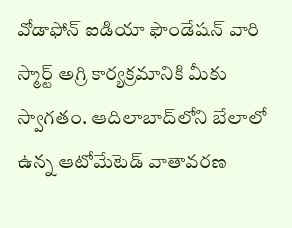వోడాఫోన్ ఐడియా ఫౌండేషన్ వారి స్మార్ట్ అగ్రి కార్యక్రమానికి మీకు స్వాగతం. ఆదిలాబాద్‌లోని బేలాలో ఉన్న ఆటోమేటెడ్ వాతావరణ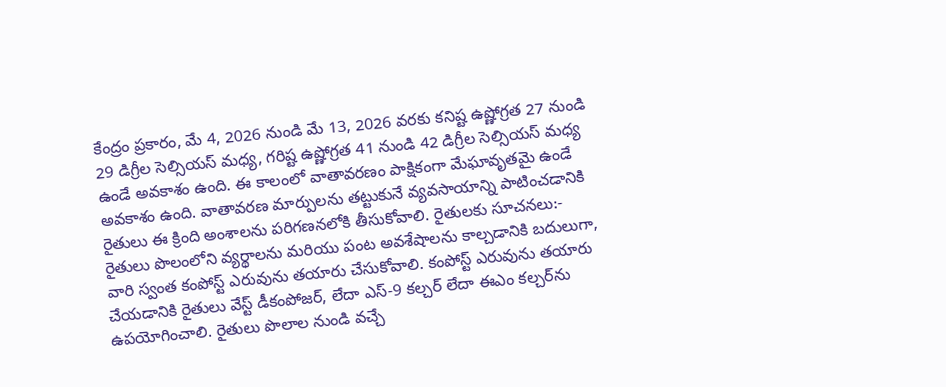కేంద్రం ప్రకారం, మే 4, 2026 నుండి మే 13, 2026 వరకు కనిష్ట ఉష్ణోగ్రత 27 నుండి 29 డిగ్రీల సెల్సియస్ మధ్య, గరిష్ట ఉష్ణోగ్రత 41 నుండి 42 డిగ్రీల సెల్సియస్ మధ్య ఉండే అవకాశం ఉంది. ఈ కాలంలో వాతావరణం పాక్షికంగా మేఘావృతమై ఉండే అవకాశం ఉంది. వాతావరణ మార్పులను తట్టుకునే వ్యవసాయాన్ని పాటించడానికి రైతులు ఈ క్రింది అంశాలను పరిగణనలోకి తీసుకోవాలి. రైతులకు సూచనలు:- రైతులు పొలంలోని వ్యర్థాలను మరియు పంట అవశేషాలను కాల్చడానికి బదులుగా, వారి స్వంత కంపోస్ట్ ఎరువును తయారు చేసుకోవాలి. కంపోస్ట్ ఎరువును తయారు చేయడానికి రైతులు వేస్ట్ డీకంపోజర్, లేదా ఎస్-9 కల్చర్ లేదా ఈఎం కల్చర్‌ను ఉపయోగించాలి. రైతులు పొలాల నుండి వచ్చే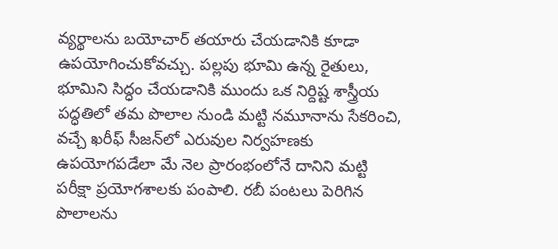వ్యర్థాలను బయోచార్ తయారు చేయడానికి కూడా ఉపయోగించుకోవచ్చు. పల్లపు భూమి ఉన్న రైతులు, భూమిని సిద్ధం చేయడానికి ముందు ఒక నిర్దిష్ట శాస్త్రీయ పద్ధతిలో తమ పొలాల నుండి మట్టి నమూనాను సేకరించి, వచ్చే ఖరీఫ్ సీజన్‌లో ఎరువుల నిర్వహణకు ఉపయోగపడేలా మే నెల ప్రారంభంలోనే దానిని మట్టి పరీక్షా ప్రయోగశాలకు పంపాలి. రబీ పంటలు పెరిగిన పొలాలను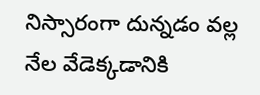నిస్సారంగా దున్నడం వల్ల నేల వేడెక్కడానికి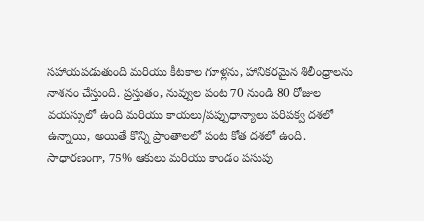సహాయపడుతుంది మరియు కీటకాల గూళ్లను, హానికరమైన శిలీంధ్రాలను నాశనం చేస్తుంది. ప్రస్తుతం, నువ్వుల పంట 70 నుండి 80 రోజుల వయస్సులో ఉంది మరియు కాయలు/పప్పుధాన్యాలు పరిపక్వ దశలో ఉన్నాయి, అయితే కొన్ని ప్రాంతాలలో పంట కోత దశలో ఉంది. సాధారణంగా, 75% ఆకులు మరియు కాండం పసుపు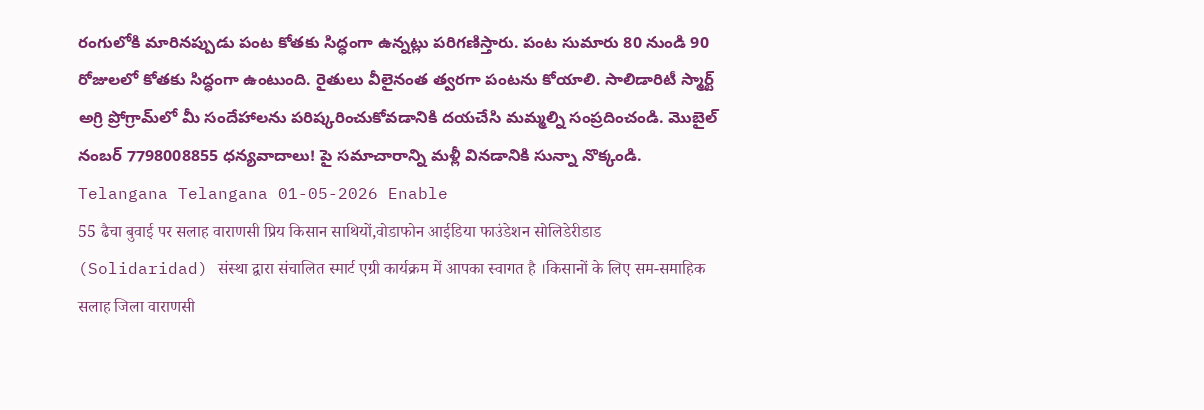రంగులోకి మారినప్పుడు పంట కోతకు సిద్ధంగా ఉన్నట్లు పరిగణిస్తారు. పంట సుమారు 80 నుండి 90 రోజులలో కోతకు సిద్ధంగా ఉంటుంది. రైతులు వీలైనంత త్వరగా పంటను కోయాలి. సాలిడారిటీ స్మార్ట్ అగ్రి ప్రోగ్రామ్‌లో మీ సందేహాలను పరిష్కరించుకోవడానికి దయచేసి మమ్మల్ని సంప్రదించండి. మొబైల్ నంబర్ 7798008855 ధన్యవాదాలు! పై సమాచారాన్ని మళ్లీ వినడానికి సున్నా నొక్కండి. Telangana Telangana 01-05-2026 Enable
55 ढैचा बुवाई पर सलाह वाराणसी प्रिय किसान साथियों,वोडाफोन आईडिया फाउंडेशन सोलिडेरीडाड (Solidaridad) संस्था द्वारा संचालित स्मार्ट एग्री कार्यक्रम में आपका स्वागत है ।किसानों के लिए सम-समाहिक सलाह जिला वाराणसी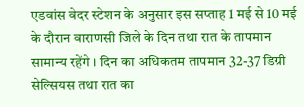एडवांस वेदर स्टेशन के अनुसार इस सप्ताह 1 मई से 10 मई के दौरान वाराणसी जिले के दिन तथा रात के तापमान सामान्य रहेंगे । दिन का अधिकतम तापमान 32-37 डिग्री सेल्सियस तथा रात का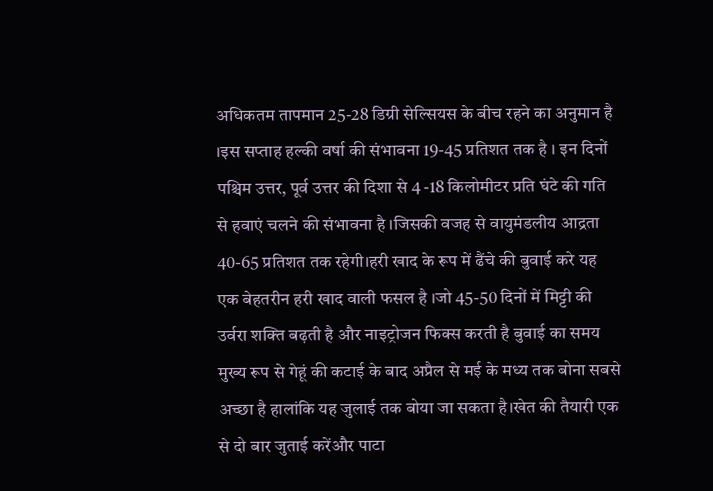अधिकतम तापमान 25-28 डिग्री सेल्सियस के बीच रहने का अनुमान है ।इस सप्ताह हल्की वर्षा की संभावना 19-45 प्रतिशत तक है । इन दिनों पश्चिम उत्तर, पूर्व उत्तर की दिशा से 4 -18 किलोमीटर प्रति घंटे की गति से हवाएं चलने की संभावना है ।जिसकी वजह से वायुमंडलीय आद्रता 40-65 प्रतिशत तक रहेगी।हरी खाद के रूप में ढैंचे की बुवाई करे यह एक बेहतरीन हरी खाद वाली फसल है ।जो 45-50 दिनों में मिट्टी की उर्वरा शक्ति बढ़ती है और नाइट्रोजन फिक्स करती है बुवाई का समय मुख्य रूप से गेहूं की कटाई के बाद अप्रैल से मई के मध्य तक बोना सबसे अच्छा है हालांकि यह जुलाई तक बोया जा सकता है।खेत की तैयारी एक से दो बार जुताई करेंऔर पाटा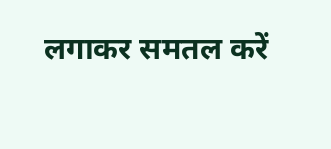लगाकर समतल करें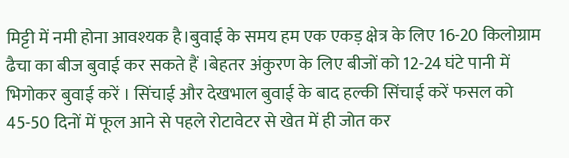मिट्टी में नमी होना आवश्यक है।बुवाई के समय हम एक एकड़ क्षेत्र के लिए 16-20 किलोग्राम ढैचा का बीज बुवाई कर सकते हैं ।बेहतर अंकुरण के लिए बीजों को 12-24 घंटे पानी में भिगोकर बुवाई करें । सिंचाई और देखभाल बुवाई के बाद हल्की सिंचाई करें फसल को 45-50 दिनों में फूल आने से पहले रोटावेटर से खेत में ही जोत कर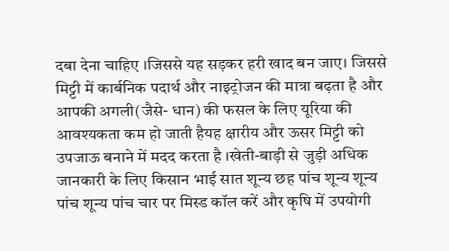दबा देना चाहिए ।जिससे यह सड़कर हरी खाद बन जाए। जिससे मिट्टी में कार्बनिक पदार्थ और नाइट्रोजन की मात्रा बढ़ता है और आपकी अगली(जैसे- धान) की फसल के लिए यूरिया की आवश्यकता कम हो जाती हैयह क्षारीय और ऊसर मिट्टी को उपजाऊ बनाने में मदद करता है ।खेती-बाड़ी से जुड़ी अधिक जानकारी के लिए किसान भाई सात शून्य छह पांच शून्य शून्य पांच शून्य पांच चार पर मिस्ड कॉल करें और कृषि में उपयोगी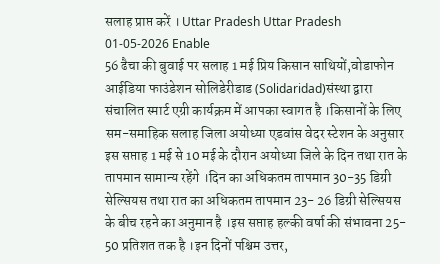सलाह प्राप्त करें । Uttar Pradesh Uttar Pradesh 01-05-2026 Enable
56 ढैचा की बुवाई पर सलाह 1 मई प्रिय किसान साथियों,वोडाफोन आईडिया फाउंडेशन सोलिडेरीडाड (Solidaridad)संस्था द्वारा संचालित स्मार्ट एग्री कार्यक्रम में आपका स्वागत है ।किसानों के लिए सम-समाहिक सलाह जिला अयोध्या एडवांस वेदर स्टेशन के अनुसार इस सप्ताह 1 मई से 10 मई के दौरान अयोध्या जिले के दिन तथा रात के तापमान सामान्य रहेंगे ।दिन का अधिकतम तापमान 30-35 डिग्री सेल्सियस तथा रात का अधिकतम तापमान 23- 26 डिग्री सेल्सियस के बीच रहने का अनुमान है ।इस सप्ताह हल्की वर्षा की संभावना 25- 50 प्रतिशत तक है ।इन दिनों पश्चिम उत्तर,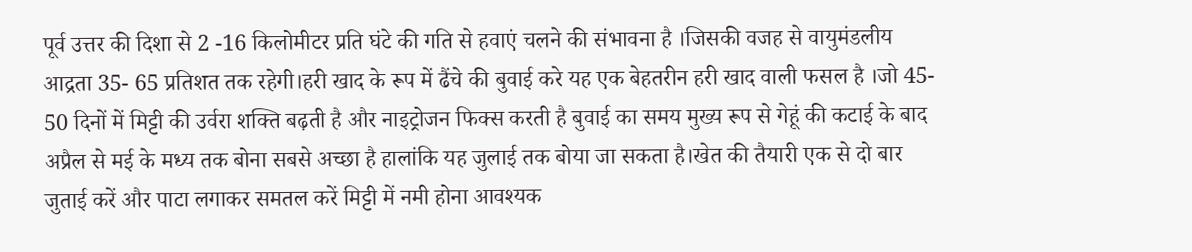पूर्व उत्तर की दिशा से 2 -16 किलोमीटर प्रति घंटे की गति से हवाएं चलने की संभावना है ।जिसकी वजह से वायुमंडलीय आद्रता 35- 65 प्रतिशत तक रहेगी।हरी खाद के रूप में ढैंचे की बुवाई करे यह एक बेहतरीन हरी खाद वाली फसल है ।जो 45- 50 दिनों में मिट्टी की उर्वरा शक्ति बढ़ती है और नाइट्रोजन फिक्स करती है बुवाई का समय मुख्य रूप से गेहूं की कटाई के बाद अप्रैल से मई के मध्य तक बोना सबसे अच्छा है हालांकि यह जुलाई तक बोया जा सकता है।खेत की तैयारी एक से दो बार जुताई करें और पाटा लगाकर समतल करें मिट्टी में नमी होना आवश्यक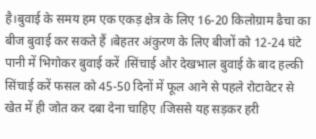है।बुवाई के समय हम एक एकड़ क्षेत्र के लिए 16-20 किलोग्राम ढैचा का बीज बुवाई कर सकते हैं ।बेहतर अंकुरण के लिए बीजों को 12-24 घंटे पानी में भिगोकर बुवाई करें ।सिंचाई और देखभाल बुवाई के बाद हल्की सिंचाई करें फसल को 45-50 दिनों में फूल आने से पहले रोटावेटर से खेत में ही जोत कर दबा देना चाहिए ।जिससे यह सड़कर हरी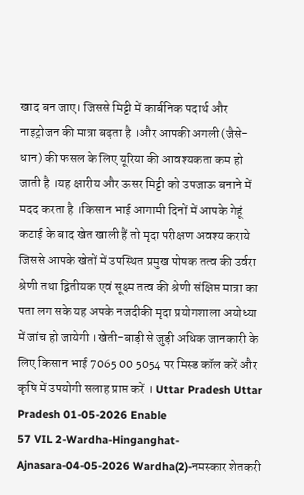खाद बन जाए। जिससे मिट्टी में कार्बनिक पदार्थ और नाइट्रोजन की मात्रा बढ़ता है ।और आपकी अगली(जैसे- धान) की फसल के लिए यूरिया की आवश्यकता कम हो जाती है ।यह क्षारीय और ऊसर मिट्टी को उपजाऊ बनाने में मदद करता है ।किसान भाई आगामी दिनों में आपके गेहूं कटाई के बाद खेत खाली हैं तो मृदा परीक्षण अवश्य कराये जिससे आपके खेतों में उपस्थित प्रमुख पोषक तत्व की उर्वरा श्रेणी तथा द्वितीयक एवं सूक्ष्म तत्व की श्रेणी संक्षिप्त मात्रा का पता लग सके यह अपके नजदीकी मृदा प्रयोगशाला अयोध्या में जांच हो जायेगी ।खेती-बाड़ी से जुड़ी अधिक जानकारी के लिए किसान भाई 7065 00 5054 पर मिस्ड कॉल करें और कृषि में उपयोगी सलाह प्राप्त करें । Uttar Pradesh Uttar Pradesh 01-05-2026 Enable
57 VIL 2-Wardha-Hinganghat-Ajnasara-04-05-2026 Wardha(2)-नमस्कार शेतकरी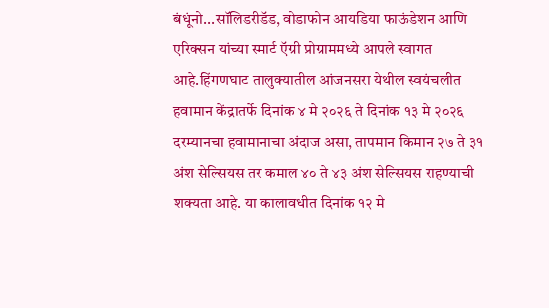बंधूंनो...सॉलिडरीडॅड, वोडाफोन आयडिया फाऊंडेशन आणि एरिक्सन यांच्या स्मार्ट ऍग्री प्रोग्राममध्ये आपले स्वागत आहे.हिंगणघाट तालुक्यातील आंजनसरा येथील स्वयंचलीत हवामान केंद्रातर्फे दिनांक ४ मे २०२६ ते दिनांक १३ मे २०२६ दरम्यानचा हवामानाचा अंदाज असा, तापमान किमान २७ ते ३१ अंश सेल्सियस तर कमाल ४० ते ४३ अंश सेल्सियस राहण्याची शक्यता आहे. या कालावधीत दिनांक १२ मे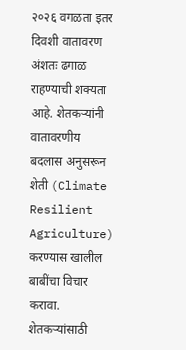२०२६ वगळता इतर दिवशी वातावरण अंशतः ढगाळ राहण्याची शक्यता आहे. शेतकऱ्यांनी वातावरणीय बदलास अनुसरून शेती (Climate Resilient Agriculture) करण्यास खालील बाबींचा विचार करावा. शेतकऱ्यांसाठी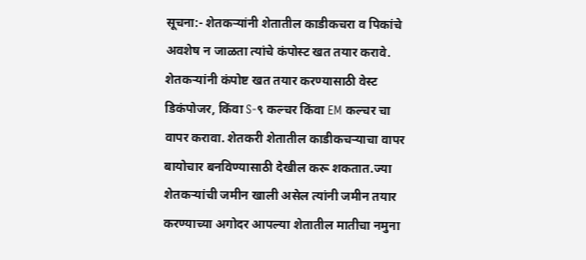सूचना:- शेतकऱ्यांनी शेतातील काडीकचरा व पिकांचे अवशेष न जाळता त्यांचे कंपोस्ट खत तयार करावे. शेतकऱ्यांनी कंपोष्ट खत तयार करण्यासाठी वेस्ट डिकंपोजर, किंवा S-९ कल्चर किंवा EM कल्चर चा वापर करावा. शेतकरी शेतातील काडीकचऱ्याचा वापर बायोचार बनविण्यासाठी देखील करू शकतात.ज्या शेतकऱ्यांची जमीन खाली असेल त्यांनी जमीन तयार करण्याच्या अगोदर आपल्या शेतातील मातीचा नमुना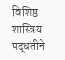विशिष्ठ शास्त्रिय पद्धतीने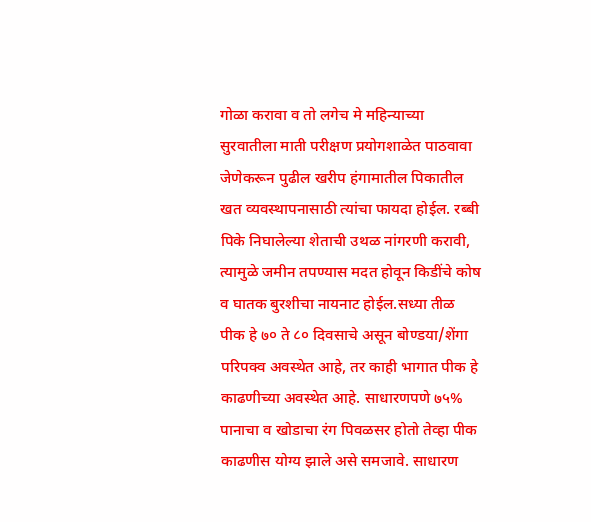गोळा करावा व तो लगेच मे महिन्याच्या सुरवातीला माती परीक्षण प्रयोगशाळेत पाठवावा जेणेकरून पुढील खरीप हंगामातील पिकातील खत व्यवस्थापनासाठी त्यांचा फायदा होईल. रब्बी पिके निघालेल्या शेताची उथळ नांगरणी करावी, त्यामुळे जमीन तपण्यास मदत होवून किडींचे कोष व घातक बुरशीचा नायनाट होईल.सध्या तीळ पीक हे ७० ते ८० दिवसाचे असून बोण्डया/शेंगा परिपक्व अवस्थेत आहे, तर काही भागात पीक हे काढणीच्या अवस्थेत आहे. साधारणपणे ७५% पानाचा व खोडाचा रंग पिवळसर होतो तेव्हा पीक काढणीस योग्य झाले असे समजावे. साधारण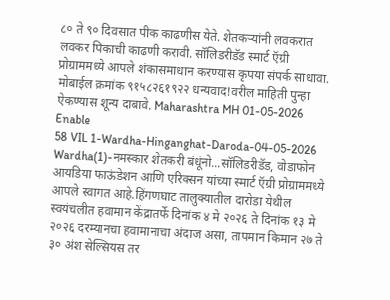८० ते ९० दिवसात पीक काढणीस येते. शेतकऱ्यांनी लवकरात लवकर पिकाची काढणी करावी. सॉलिडरीडॅड स्मार्ट ऍग्री प्रोग्राममध्ये आपले शंकासमाधान करण्यास कृपया संपर्क साधावा. मोबाईल क्रमांक ९१५८२६१९२२ धन्यवाद!वरील माहिती पुन्हा ऐकण्यास शून्य दाबावे. Maharashtra MH 01-05-2026 Enable
58 VIL 1-Wardha-Hinganghat-Daroda-04-05-2026 Wardha(1)-नमस्कार शेतकरी बंधूंनो...सॉलिडरीडॅड, वोडाफोन आयडिया फाऊंडेशन आणि एरिक्सन यांच्या स्मार्ट ऍग्री प्रोग्राममध्ये आपले स्वागत आहे.हिंगणघाट तालुक्यातील दारोडा येथील स्वयंचलीत हवामान केंद्रातर्फे दिनांक ४ मे २०२६ ते दिनांक १३ मे २०२६ दरम्यानचा हवामानाचा अंदाज असा, तापमान किमान २७ ते ३० अंश सेल्सियस तर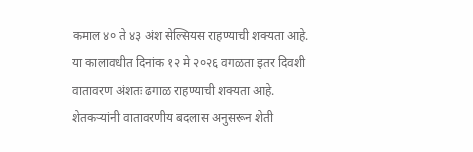कमाल ४० ते ४३ अंश सेल्सियस राहण्याची शक्यता आहे. या कालावधीत दिनांक १२ मे २०२६ वगळता इतर दिवशी वातावरण अंशतः ढगाळ राहण्याची शक्यता आहे. शेतकऱ्यांनी वातावरणीय बदलास अनुसरून शेती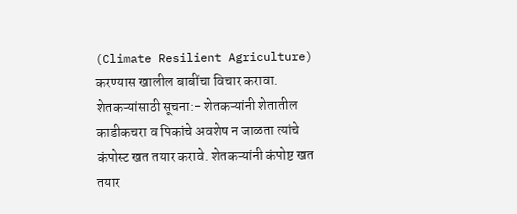(Climate Resilient Agriculture) करण्यास खालील बाबींचा विचार करावा. शेतकऱ्यांसाठी सूचना:- शेतकऱ्यांनी शेतातील काडीकचरा व पिकांचे अवशेष न जाळता त्यांचे कंपोस्ट खत तयार करावे. शेतकऱ्यांनी कंपोष्ट खत तयार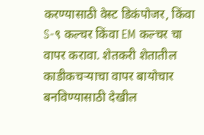करण्यासाठी वेस्ट डिकंपोजर, किंवा S-९ कल्चर किंवा EM कल्चर चा वापर करावा. शेतकरी शेतातील काडीकचऱ्याचा वापर बायोचार बनविण्यासाठी देखील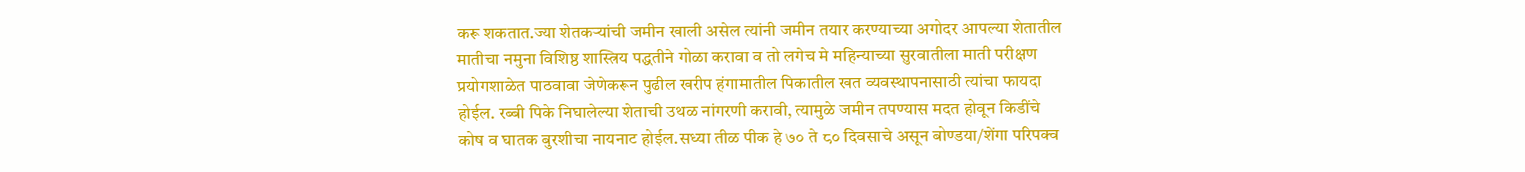करू शकतात.ज्या शेतकऱ्यांची जमीन खाली असेल त्यांनी जमीन तयार करण्याच्या अगोदर आपल्या शेतातील मातीचा नमुना विशिष्ठ शास्त्रिय पद्धतीने गोळा करावा व तो लगेच मे महिन्याच्या सुरवातीला माती परीक्षण प्रयोगशाळेत पाठवावा जेणेकरून पुढील खरीप हंगामातील पिकातील खत व्यवस्थापनासाठी त्यांचा फायदा होईल. रब्बी पिके निघालेल्या शेताची उथळ नांगरणी करावी, त्यामुळे जमीन तपण्यास मदत होवून किडींचे कोष व घातक बुरशीचा नायनाट होईल.सध्या तीळ पीक हे ७० ते ८० दिवसाचे असून बोण्डया/शेंगा परिपक्व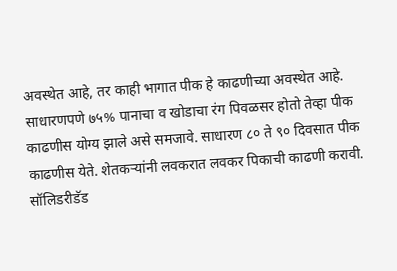अवस्थेत आहे, तर काही भागात पीक हे काढणीच्या अवस्थेत आहे. साधारणपणे ७५% पानाचा व खोडाचा रंग पिवळसर होतो तेव्हा पीक काढणीस योग्य झाले असे समजावे. साधारण ८० ते ९० दिवसात पीक काढणीस येते. शेतकऱ्यांनी लवकरात लवकर पिकाची काढणी करावी. सॉलिडरीडॅड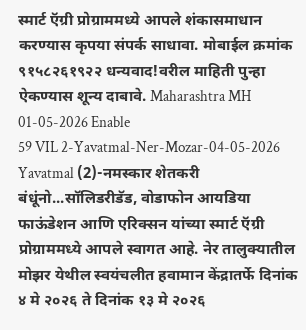स्मार्ट ऍग्री प्रोग्राममध्ये आपले शंकासमाधान करण्यास कृपया संपर्क साधावा. मोबाईल क्रमांक ९१५८२६१९२२ धन्यवाद!वरील माहिती पुन्हा ऐकण्यास शून्य दाबावे. Maharashtra MH 01-05-2026 Enable
59 VIL 2-Yavatmal-Ner-Mozar-04-05-2026 Yavatmal (2)-नमस्कार शेतकरी बंधूंनो...सॉलिडरीडॅड, वोडाफोन आयडिया फाऊंडेशन आणि एरिक्सन यांच्या स्मार्ट ऍग्री प्रोग्राममध्ये आपले स्वागत आहे. नेर तालुक्यातील मोझर येथील स्वयंचलीत हवामान केंद्रातर्फे दिनांक ४ मे २०२६ ते दिनांक १३ मे २०२६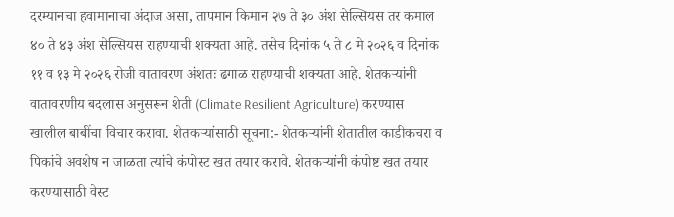दरम्यानचा हवामानाचा अंदाज असा, तापमान किमान २७ ते ३० अंश सेल्सियस तर कमाल ४० ते ४३ अंश सेल्सियस राहण्याची शक्यता आहे. तसेच दिनांक ५ ते ८ मे २०२६ व दिनांक ११ व १३ मे २०२६ रोजी वातावरण अंशतः ढगाळ राहण्याची शक्यता आहे. शेतकऱ्यांनी वातावरणीय बदलास अनुसरून शेती (Climate Resilient Agriculture) करण्यास खालील बाबींचा विचार करावा. शेतकऱ्यांसाठी सूचना:- शेतकऱ्यांनी शेतातील काडीकचरा व पिकांचे अवशेष न जाळता त्यांचे कंपोस्ट खत तयार करावे. शेतकऱ्यांनी कंपोष्ट खत तयार करण्यासाठी वेस्ट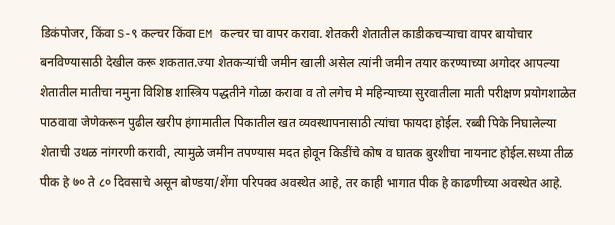डिकंपोजर, किंवा S-९ कल्चर किंवा EM कल्चर चा वापर करावा. शेतकरी शेतातील काडीकचऱ्याचा वापर बायोचार बनविण्यासाठी देखील करू शकतात.ज्या शेतकऱ्यांची जमीन खाली असेल त्यांनी जमीन तयार करण्याच्या अगोदर आपल्या शेतातील मातीचा नमुना विशिष्ठ शास्त्रिय पद्धतीने गोळा करावा व तो लगेच मे महिन्याच्या सुरवातीला माती परीक्षण प्रयोगशाळेत पाठवावा जेणेकरून पुढील खरीप हंगामातील पिकातील खत व्यवस्थापनासाठी त्यांचा फायदा होईल. रब्बी पिके निघालेल्या शेताची उथळ नांगरणी करावी, त्यामुळे जमीन तपण्यास मदत होवून किडींचे कोष व घातक बुरशीचा नायनाट होईल.सध्या तीळ पीक हे ७० ते ८० दिवसाचे असून बोण्डया/शेंगा परिपक्व अवस्थेत आहे, तर काही भागात पीक हे काढणीच्या अवस्थेत आहे.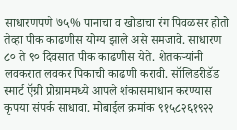साधारणपणे ७५% पानाचा व खोडाचा रंग पिवळसर होतो तेव्हा पीक काढणीस योग्य झाले असे समजावे. साधारण ८० ते ९० दिवसात पीक काढणीस येते. शेतकऱ्यांनी लवकरात लवकर पिकाची काढणी करावी. सॉलिडरीडॅड स्मार्ट ऍग्री प्रोग्राममध्ये आपले शंकासमाधान करण्यास कृपया संपर्क साधावा. मोबाईल क्रमांक ९१५८२६१९२२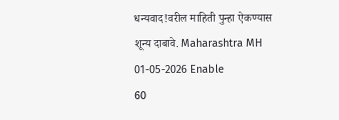धन्यवाद!वरील माहिती पुन्हा ऐकण्यास शून्य दाबावे. Maharashtra MH 01-05-2026 Enable
60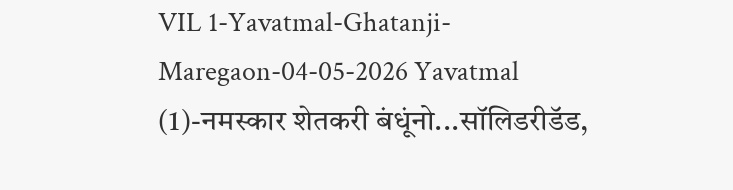VIL 1-Yavatmal-Ghatanji-Maregaon-04-05-2026 Yavatmal (1)-नमस्कार शेतकरी बंधूंनो...सॉलिडरीडॅड,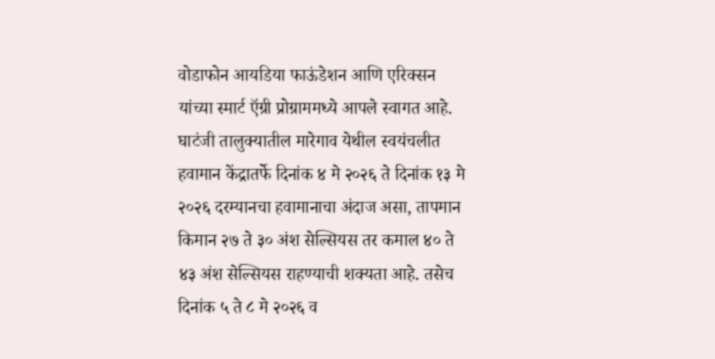वोडाफोन आयडिया फाऊंडेशन आणि एरिक्सन यांच्या स्मार्ट ऍग्री प्रोग्राममध्ये आपले स्वागत आहे. घाटंजी तालुक्यातील मारेगाव येथील स्वयंचलीत हवामान केंद्रातर्फे दिनांक ४ मे २०२६ ते दिनांक १३ मे २०२६ दरम्यानचा हवामानाचा अंदाज असा, तापमान किमान २७ ते ३० अंश सेल्सियस तर कमाल ४० ते ४३ अंश सेल्सियस राहण्याची शक्यता आहे. तसेच दिनांक ५ ते ८ मे २०२६ व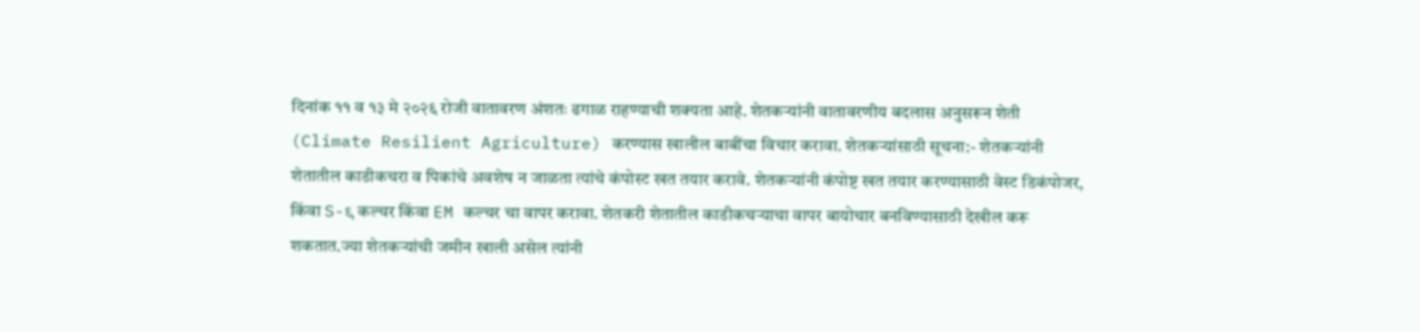दिनांक ११ व १३ मे २०२६ रोजी वातावरण अंशतः ढगाळ राहण्याची शक्यता आहे. शेतकऱ्यांनी वातावरणीय बदलास अनुसरून शेती (Climate Resilient Agriculture) करण्यास खालील बाबींचा विचार करावा. शेतकऱ्यांसाठी सूचना:- शेतकऱ्यांनी शेतातील काडीकचरा व पिकांचे अवशेष न जाळता त्यांचे कंपोस्ट खत तयार करावे. शेतकऱ्यांनी कंपोष्ट खत तयार करण्यासाठी वेस्ट डिकंपोजर, किंवा S-९ कल्चर किंवा EM कल्चर चा वापर करावा. शेतकरी शेतातील काडीकचऱ्याचा वापर बायोचार बनविण्यासाठी देखील करू शकतात.ज्या शेतकऱ्यांची जमीन खाली असेल त्यांनी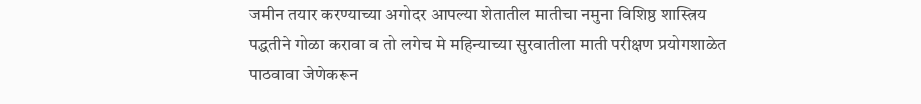जमीन तयार करण्याच्या अगोदर आपल्या शेतातील मातीचा नमुना विशिष्ठ शास्त्रिय पद्धतीने गोळा करावा व तो लगेच मे महिन्याच्या सुरवातीला माती परीक्षण प्रयोगशाळेत पाठवावा जेणेकरून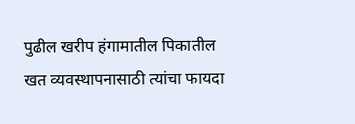पुढील खरीप हंगामातील पिकातील खत व्यवस्थापनासाठी त्यांचा फायदा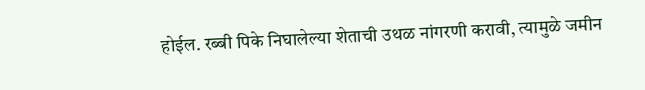होईल. रब्बी पिके निघालेल्या शेताची उथळ नांगरणी करावी, त्यामुळे जमीन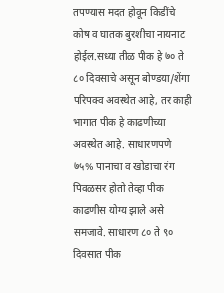तपण्यास मदत होवून किडींचे कोष व घातक बुरशीचा नायनाट होईल.सध्या तीळ पीक हे ७० ते ८० दिवसाचे असून बोण्डया/शेंगा परिपक्व अवस्थेत आहे, तर काही भागात पीक हे काढणीच्या अवस्थेत आहे. साधारणपणे ७५% पानाचा व खोडाचा रंग पिवळसर होतो तेव्हा पीक काढणीस योग्य झाले असे समजावे. साधारण ८० ते ९० दिवसात पीक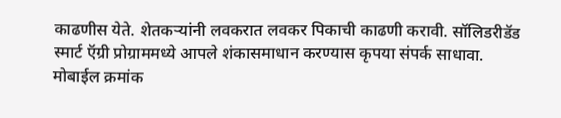काढणीस येते. शेतकऱ्यांनी लवकरात लवकर पिकाची काढणी करावी. सॉलिडरीडॅड स्मार्ट ऍग्री प्रोग्राममध्ये आपले शंकासमाधान करण्यास कृपया संपर्क साधावा. मोबाईल क्रमांक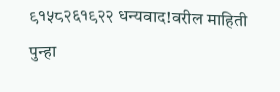९१५८२६१९२२ धन्यवाद!वरील माहिती पुन्हा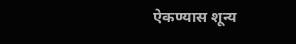ऐकण्यास शून्य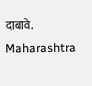दाबावे. Maharashtra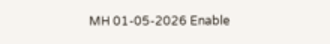MH 01-05-2026 Enable